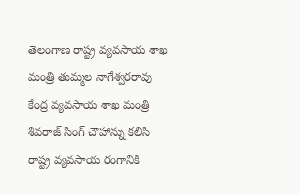తెలంగాణ రాష్ట్ర వ్యవసాయ శాఖ మంత్రి తుమ్మల నాగేశ్వరరావు కేంద్ర వ్యవసాయ శాఖ మంత్రి శివరాజ్ సింగ్ చౌహాన్ను కలిసి రాష్ట్ర వ్యవసాయ రంగానికి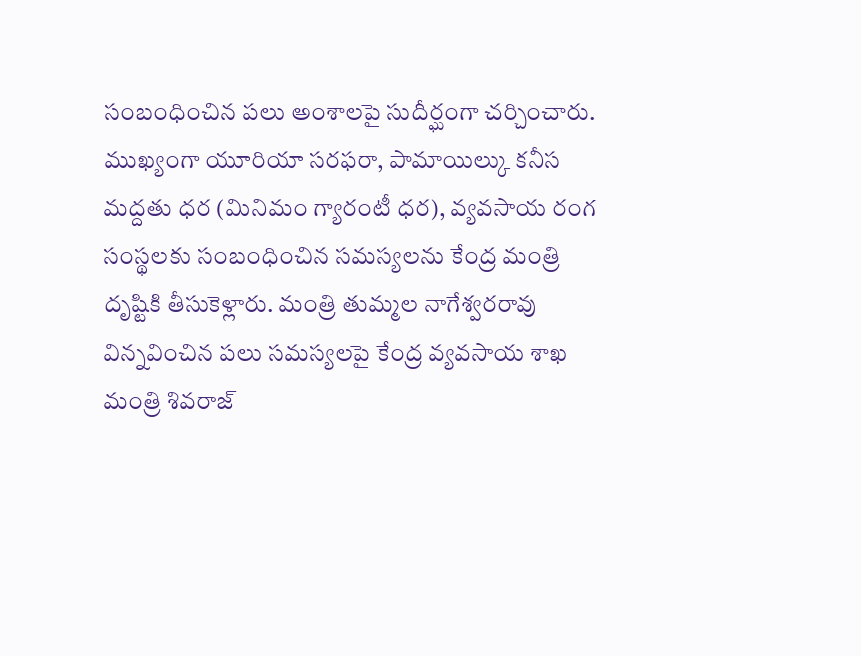సంబంధించిన పలు అంశాలపై సుదీర్ఘంగా చర్చించారు. ముఖ్యంగా యూరియా సరఫరా, పామాయిల్కు కనీస మద్దతు ధర (మినిమం గ్యారంటీ ధర), వ్యవసాయ రంగ సంస్థలకు సంబంధించిన సమస్యలను కేంద్ర మంత్రి దృష్టికి తీసుకెళ్లారు. మంత్రి తుమ్మల నాగేశ్వరరావు విన్నవించిన పలు సమస్యలపై కేంద్ర వ్యవసాయ శాఖ మంత్రి శివరాజ్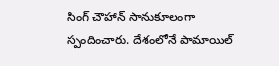సింగ్ చౌహాన్ సానుకూలంగా స్పందించారు. దేశంలోనే పామాయిల్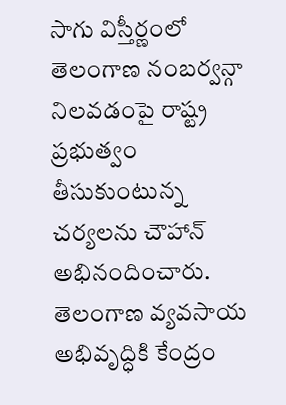సాగు విస్తీర్ణంలో తెలంగాణ నంబర్వన్గా నిలవడంపై రాష్ట్ర ప్రభుత్వం తీసుకుంటున్న చర్యలను చౌహాన్ అభినందించారు. తెలంగాణ వ్యవసాయ అభివృద్ధికి కేంద్రం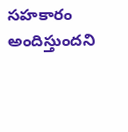సహకారం అందిస్తుందని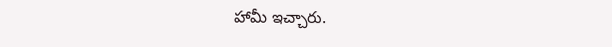హామీ ఇచ్చారు.